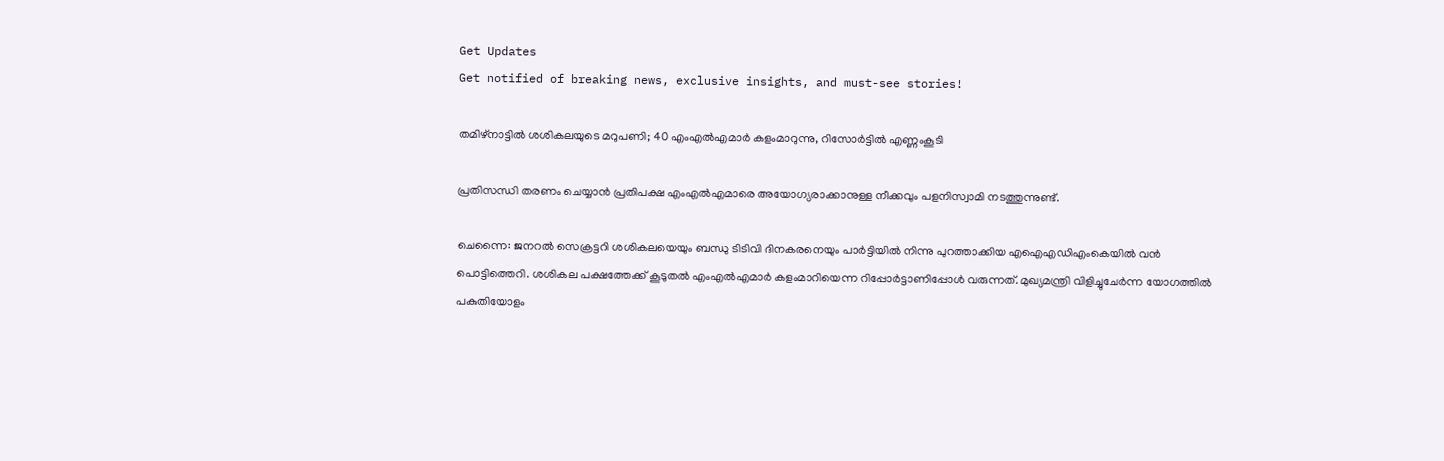Get Updates
Get notified of breaking news, exclusive insights, and must-see stories!

തമിഴ്‌നാട്ടില്‍ ശശികലയുടെ മറുപണി; 40 എംഎല്‍എമാര്‍ കളംമാറുന്നു, റിസോര്‍ട്ടില്‍ എണ്ണംകൂടി

പ്രതിസന്ധി തരണം ചെയ്യാന്‍ പ്രതിപക്ഷ എംഎല്‍എമാരെ അയോഗ്യരാക്കാനുള്ള നീക്കവും പളനിസ്വാമി നടത്തുന്നുണ്ട്.

ചെന്നൈ: ജനറല്‍ സെക്രട്ടറി ശശികലയെയും ബന്ധു ടിടിവി ദിനകരനെയും പാര്‍ട്ടിയില്‍ നിന്നു പുറത്താക്കിയ എഐഎഡിഎംകെയില്‍ വന്‍ പൊട്ടിത്തെറി. ശശികല പക്ഷത്തേക്ക് കൂടുതല്‍ എംഎല്‍എമാര്‍ കളംമാറിയെന്ന റിപ്പോര്‍ട്ടാണിപ്പോള്‍ വരുന്നത്. മുഖ്യമന്ത്രി വിളിച്ചുചേര്‍ന്ന യോഗത്തില്‍ പകുതിയോളം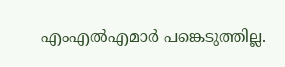എംഎല്‍എമാര്‍ പങ്കെടുത്തില്ല.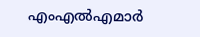എംഎല്‍എമാര്‍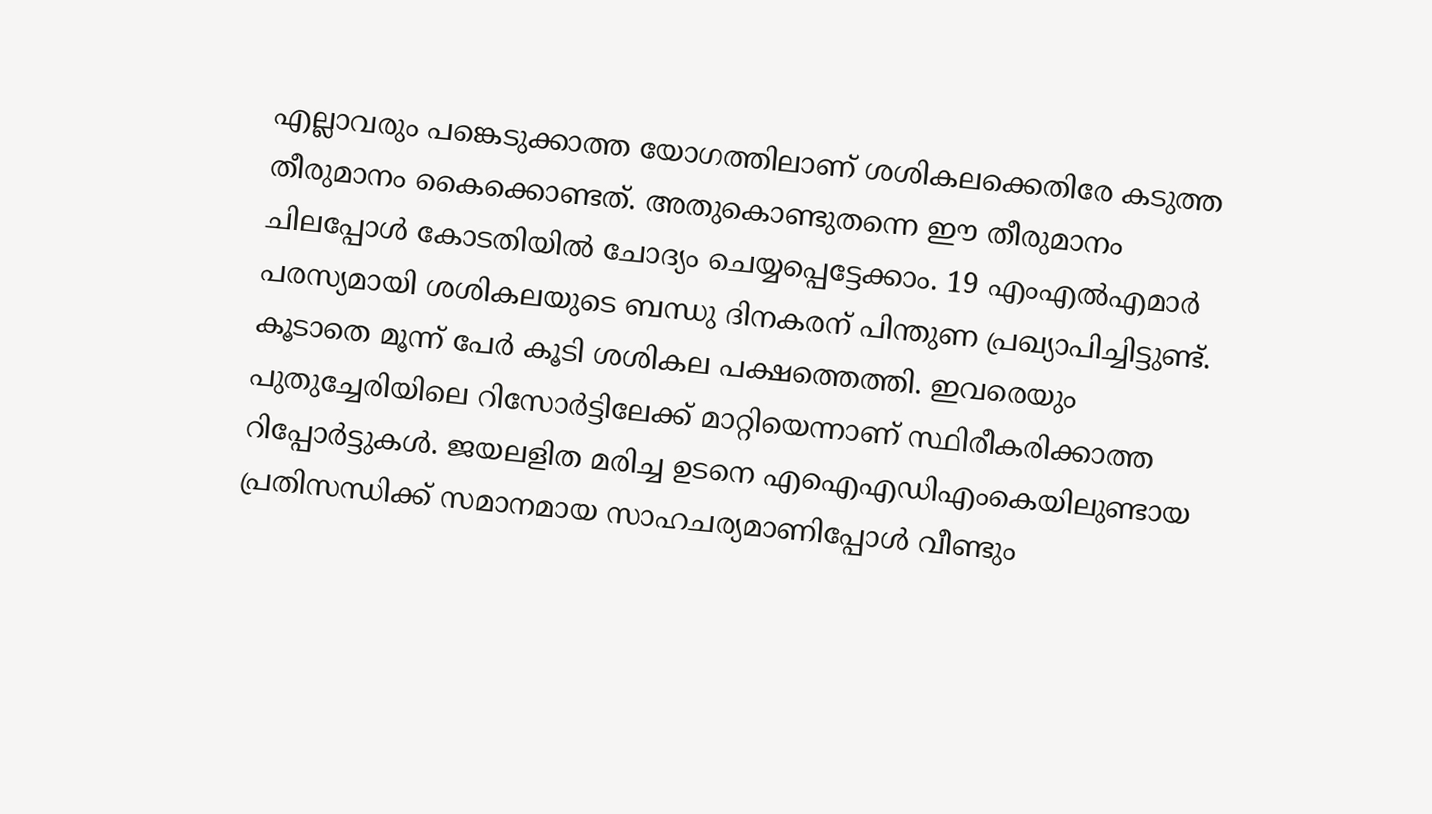എല്ലാവരും പങ്കെടുക്കാത്ത യോഗത്തിലാണ് ശശികലക്കെതിരേ കടുത്ത തീരുമാനം കൈക്കൊണ്ടത്. അതുകൊണ്ടുതന്നെ ഈ തീരുമാനം ചിലപ്പോള്‍ കോടതിയില്‍ ചോദ്യം ചെയ്യപ്പെട്ടേക്കാം. 19 എംഎല്‍എമാര്‍ പരസ്യമായി ശശികലയുടെ ബന്ധു ദിനകരന് പിന്തുണ പ്രഖ്യാപിച്ചിട്ടുണ്ട്. കൂടാതെ മൂന്ന് പേര്‍ കൂടി ശശികല പക്ഷത്തെത്തി. ഇവരെയും പുതുച്ചേരിയിലെ റിസോര്‍ട്ടിലേക്ക് മാറ്റിയെന്നാണ് സ്ഥിരീകരിക്കാത്ത റിപ്പോര്‍ട്ടുകള്‍. ജയലളിത മരിച്ച ഉടനെ എഐഎഡിഎംകെയിലുണ്ടായ പ്രതിസന്ധിക്ക് സമാനമായ സാഹചര്യമാണിപ്പോള്‍ വീണ്ടും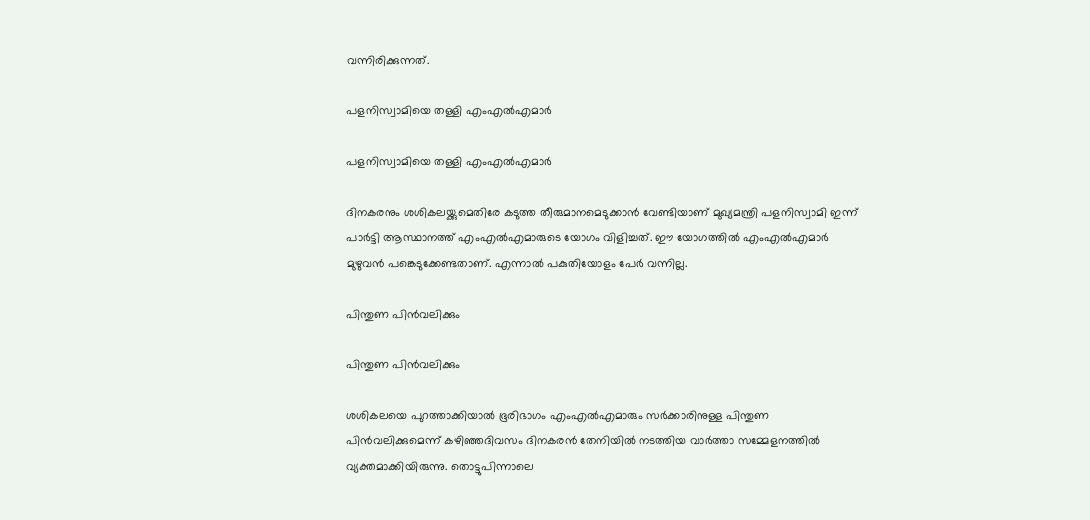വന്നിരിക്കുന്നത്.

പളനിസ്വാമിയെ തള്ളി എംഎല്‍എമാര്‍

പളനിസ്വാമിയെ തള്ളി എംഎല്‍എമാര്‍

ദിനകരനും ശശികലയ്ക്കുമെതിരേ കടുത്ത തീരുമാനമെടുക്കാന്‍ വേണ്ടിയാണ് മുഖ്യമന്ത്രി പളനിസ്വാമി ഇന്ന് പാര്‍ട്ടി ആസ്ഥാനത്ത് എംഎല്‍എമാരുടെ യോഗം വിളിച്ചത്. ഈ യോഗത്തില്‍ എംഎല്‍എമാര്‍ മുഴുവന്‍ പങ്കെടുക്കേണ്ടതാണ്. എന്നാല്‍ പകുതിയോളം പേര്‍ വന്നില്ല.

പിന്തുണ പിന്‍വലിക്കും

പിന്തുണ പിന്‍വലിക്കും

ശശികലയെ പുറത്താക്കിയാല്‍ ഭൂരിഭാഗം എംഎല്‍എമാരും സര്‍ക്കാരിനുള്ള പിന്തുണ പിന്‍വലിക്കുമെന്ന് കഴിഞ്ഞദിവസം ദിനകരന്‍ തേനിയില്‍ നടത്തിയ വാര്‍ത്താ സമ്മേളനത്തില്‍ വ്യക്തമാക്കിയിരുന്നു. തൊട്ടുപിന്നാലെ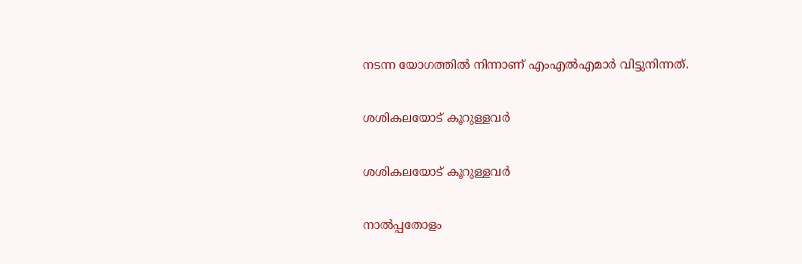നടന്ന യോഗത്തില്‍ നിന്നാണ് എംഎല്‍എമാര്‍ വിട്ടുനിന്നത്.

ശശികലയോട് കൂറുള്ളവര്‍

ശശികലയോട് കൂറുള്ളവര്‍

നാല്‍പ്പതോളം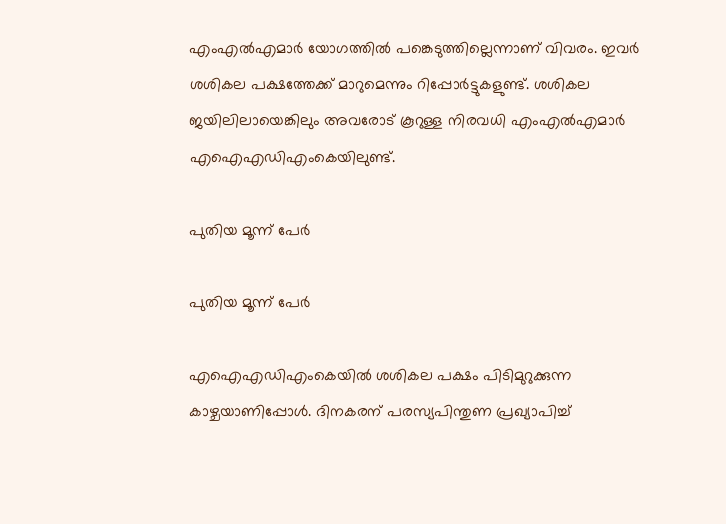എംഎല്‍എമാര്‍ യോഗത്തില്‍ പങ്കെടുത്തില്ലെന്നാണ് വിവരം. ഇവര്‍ ശശികല പക്ഷത്തേക്ക് മാറുമെന്നും റിപ്പോര്‍ട്ടുകളുണ്ട്. ശശികല ജയിലിലായെങ്കിലും അവരോട് കൂറുള്ള നിരവധി എംഎല്‍എമാര്‍ എഐഎഡിഎംകെയിലുണ്ട്.

പുതിയ മൂന്ന് പേര്‍

പുതിയ മൂന്ന് പേര്‍

എഐഎഡിഎംകെയില്‍ ശശികല പക്ഷം പിടിമുറുക്കുന്ന കാഴ്ചയാണിപ്പോള്‍. ദിനകരന് പരസ്യപിന്തുണ പ്രഖ്യാപിച്ച്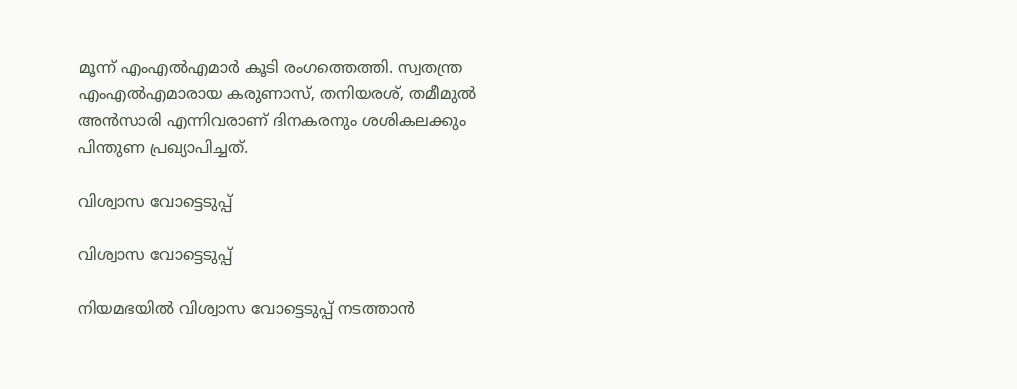മൂന്ന് എംഎല്‍എമാര്‍ കൂടി രംഗത്തെത്തി. സ്വതന്ത്ര എംഎല്‍എമാരായ കരുണാസ്, തനിയരശ്, തമീമുല്‍ അന്‍സാരി എന്നിവരാണ് ദിനകരനും ശശികലക്കും പിന്തുണ പ്രഖ്യാപിച്ചത്.

വിശ്വാസ വോട്ടെടുപ്പ്

വിശ്വാസ വോട്ടെടുപ്പ്

നിയമഭയില്‍ വിശ്വാസ വോട്ടെടുപ്പ് നടത്താന്‍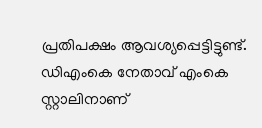പ്രതിപക്ഷം ആവശ്യപ്പെട്ടിട്ടുണ്ട്. ഡിഎംകെ നേതാവ് എംകെ സ്റ്റാലിനാണ്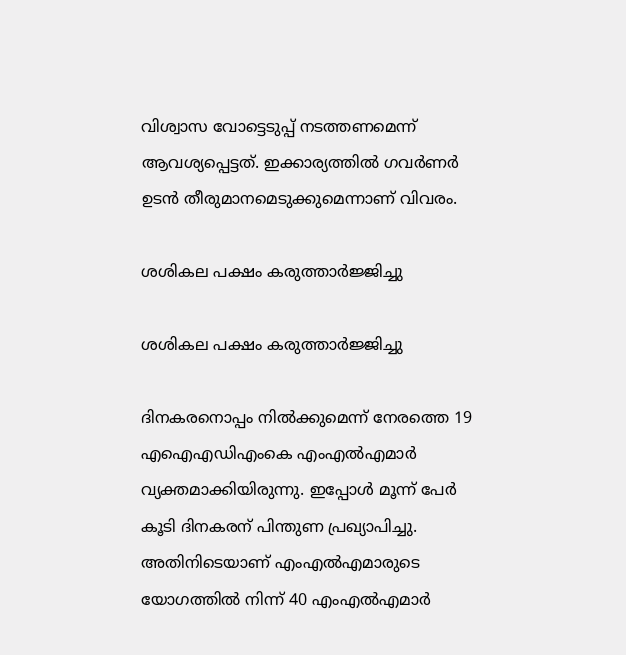വിശ്വാസ വോട്ടെടുപ്പ് നടത്തണമെന്ന് ആവശ്യപ്പെട്ടത്. ഇക്കാര്യത്തില്‍ ഗവര്‍ണര്‍ ഉടന്‍ തീരുമാനമെടുക്കുമെന്നാണ് വിവരം.

ശശികല പക്ഷം കരുത്താര്‍ജ്ജിച്ചു

ശശികല പക്ഷം കരുത്താര്‍ജ്ജിച്ചു

ദിനകരനൊപ്പം നില്‍ക്കുമെന്ന് നേരത്തെ 19 എഐഎഡിഎംകെ എംഎല്‍എമാര്‍ വ്യക്തമാക്കിയിരുന്നു. ഇപ്പോള്‍ മൂന്ന് പേര്‍ കൂടി ദിനകരന് പിന്തുണ പ്രഖ്യാപിച്ചു. അതിനിടെയാണ് എംഎല്‍എമാരുടെ യോഗത്തില്‍ നിന്ന് 40 എംഎല്‍എമാര്‍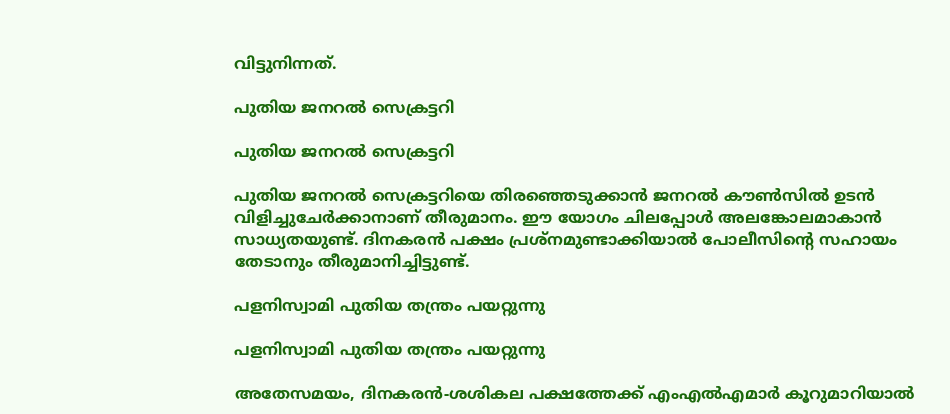വിട്ടുനിന്നത്.

പുതിയ ജനറല്‍ സെക്രട്ടറി

പുതിയ ജനറല്‍ സെക്രട്ടറി

പുതിയ ജനറല്‍ സെക്രട്ടറിയെ തിരഞ്ഞെടുക്കാന്‍ ജനറല്‍ കൗണ്‍സില്‍ ഉടന്‍ വിളിച്ചുചേര്‍ക്കാനാണ് തീരുമാനം. ഈ യോഗം ചിലപ്പോള്‍ അലങ്കോലമാകാന്‍ സാധ്യതയുണ്ട്. ദിനകരന്‍ പക്ഷം പ്രശ്‌നമുണ്ടാക്കിയാല്‍ പോലീസിന്റെ സഹായം തേടാനും തീരുമാനിച്ചിട്ടുണ്ട്.

പളനിസ്വാമി പുതിയ തന്ത്രം പയറ്റുന്നു

പളനിസ്വാമി പുതിയ തന്ത്രം പയറ്റുന്നു

അതേസമയം, ദിനകരന്‍-ശശികല പക്ഷത്തേക്ക് എംഎല്‍എമാര്‍ കൂറുമാറിയാല്‍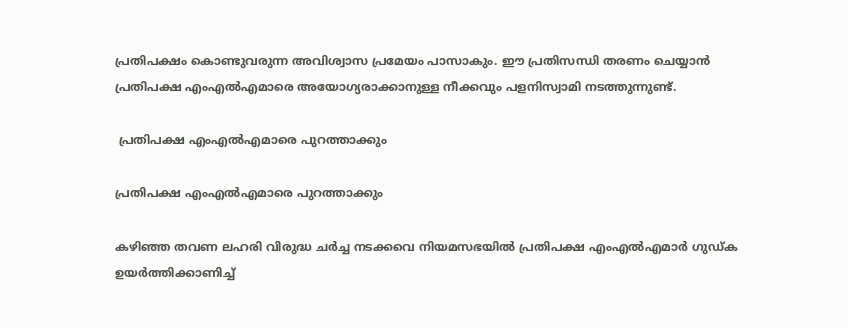പ്രതിപക്ഷം കൊണ്ടുവരുന്ന അവിശ്വാസ പ്രമേയം പാസാകും. ഈ പ്രതിസന്ധി തരണം ചെയ്യാന്‍ പ്രതിപക്ഷ എംഎല്‍എമാരെ അയോഗ്യരാക്കാനുള്ള നീക്കവും പളനിസ്വാമി നടത്തുന്നുണ്ട്.

 പ്രതിപക്ഷ എംഎല്‍എമാരെ പുറത്താക്കും

പ്രതിപക്ഷ എംഎല്‍എമാരെ പുറത്താക്കും

കഴിഞ്ഞ തവണ ലഹരി വിരുദ്ധ ചര്‍ച്ച നടക്കവെ നിയമസഭയില്‍ പ്രതിപക്ഷ എംഎല്‍എമാര്‍ ഗുഡ്ക ഉയര്‍ത്തിക്കാണിച്ച്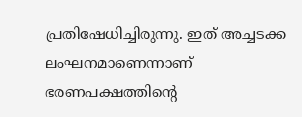പ്രതിഷേധിച്ചിരുന്നു. ഇത് അച്ചടക്ക ലംഘനമാണെന്നാണ് ഭരണപക്ഷത്തിന്റെ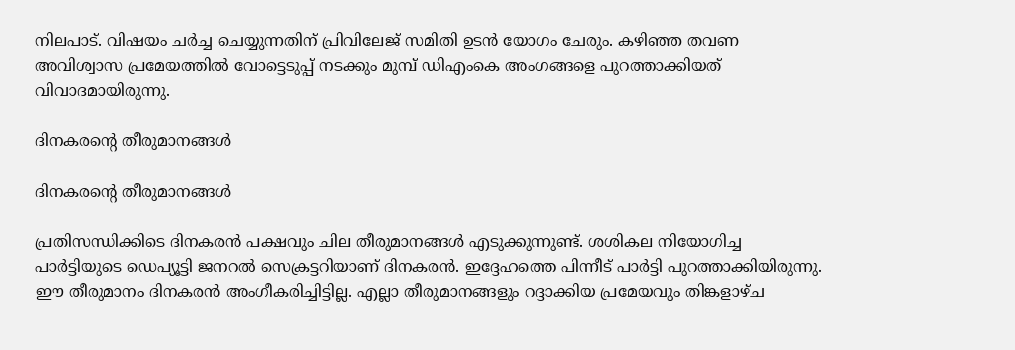നിലപാട്. വിഷയം ചര്‍ച്ച ചെയ്യുന്നതിന് പ്രിവിലേജ് സമിതി ഉടന്‍ യോഗം ചേരും. കഴിഞ്ഞ തവണ അവിശ്വാസ പ്രമേയത്തില്‍ വോട്ടെടുപ്പ് നടക്കും മുമ്പ് ഡിഎംകെ അംഗങ്ങളെ പുറത്താക്കിയത് വിവാദമായിരുന്നു.

ദിനകരന്റെ തീരുമാനങ്ങള്‍

ദിനകരന്റെ തീരുമാനങ്ങള്‍

പ്രതിസന്ധിക്കിടെ ദിനകരന്‍ പക്ഷവും ചില തീരുമാനങ്ങള്‍ എടുക്കുന്നുണ്ട്. ശശികല നിയോഗിച്ച പാര്‍ട്ടിയുടെ ഡെപ്യൂട്ടി ജനറല്‍ സെക്രട്ടറിയാണ് ദിനകരന്‍. ഇദ്ദേഹത്തെ പിന്നീട് പാര്‍ട്ടി പുറത്താക്കിയിരുന്നു. ഈ തീരുമാനം ദിനകരന്‍ അംഗീകരിച്ചിട്ടില്ല. എല്ലാ തീരുമാനങ്ങളും റദ്ദാക്കിയ പ്രമേയവും തിങ്കളാഴ്ച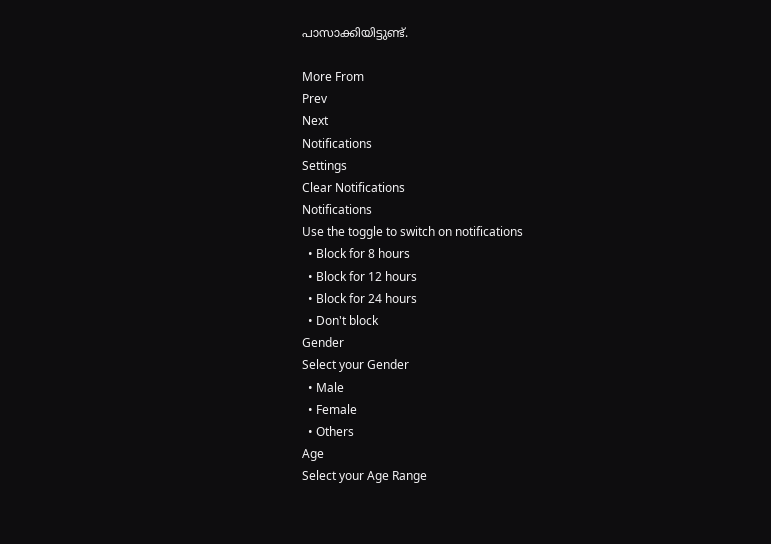പാസാക്കിയിട്ടുണ്ട്.

More From
Prev
Next
Notifications
Settings
Clear Notifications
Notifications
Use the toggle to switch on notifications
  • Block for 8 hours
  • Block for 12 hours
  • Block for 24 hours
  • Don't block
Gender
Select your Gender
  • Male
  • Female
  • Others
Age
Select your Age Range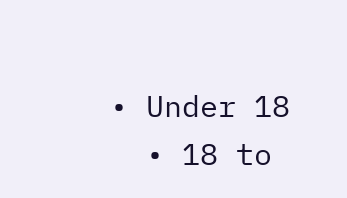• Under 18
  • 18 to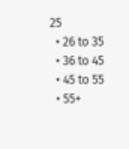25
  • 26 to 35
  • 36 to 45
  • 45 to 55
  • 55+